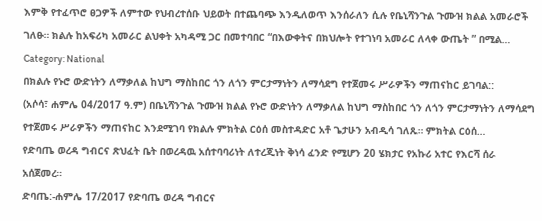እምቅ የተፈጥሮ ፀጋዎች ለምተው የህብረተሰቡ ህይወት በተጨባጭ እንዲለወጥ እንሰራለን ሲሉ የቤኒሻንጉል ጉሙዝ ክልል አመራሮች ገለፁ። ክልሉ ከአፍሪካ አመራር ልህቀት አካዳሚ ጋር በመተባበር “በእውቀትና በክህሎት የተገነባ አመራር ለላቀ ውጤት ” በሚል…
Category: National
በክልሉ የኑሮ ውድነትን ለማቃለል ከህግ ማስከበር ጎን ለጎን ምርታማነትን ለማሳደግ የተጀመሩ ሥራዎችን ማጠናከር ይገባል::
(አሶሳ፣ ሐምሌ 04/2017 ዓ.ም) በቤኒሻንጉል ጉሙዝ ክልል የኑሮ ውድነትን ለማቃለል ከህግ ማስከበር ጎን ለጎን ምርታማነትን ለማሳደግ የተጀመሩ ሥራዎችን ማጠናከር እንደሚገባ የክልሉ ምክትል ርዕሰ መስተዳድር አቶ ጌታሁን አብዲሳ ገለጹ። ምክትል ርዕሰ…
የድባጤ ወረዳ ግብርና ጽህፈት ቤት በወረዳዉ አሰተባባሪነት ለተረጂነት ቅነሳ ፈንድ የሚሆን 20 ሄክታር የአኩሪ አተር የእርሻ ሰራ አሰጀመረ።
ድባጤ:-ሐምሌ 17/2017 የድባጤ ወረዳ ግብርና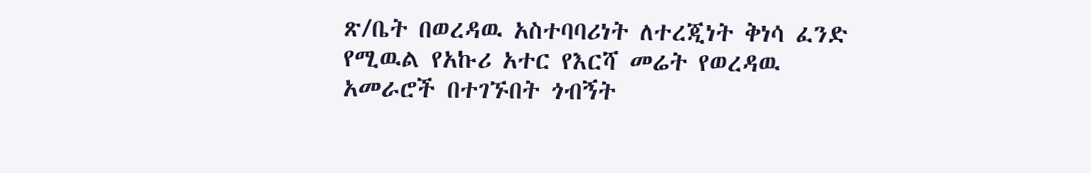ጽ/ቤት በወረዳዉ አስተባባሪነት ለተረጂነት ቅነሳ ፈንድ የሚዉል የአኩሪ አተር የእርሻ መሬት የወረዳዉ አመራሮች በተገኙበት ጎብኝት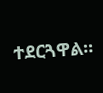ተደርጓዋል።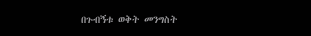በጉብኝቱ ወቅት መንግስት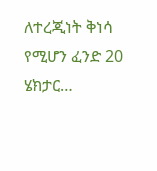ለተረጂነት ቅነሳ የሚሆን ፈንድ 20 ሄክታር…